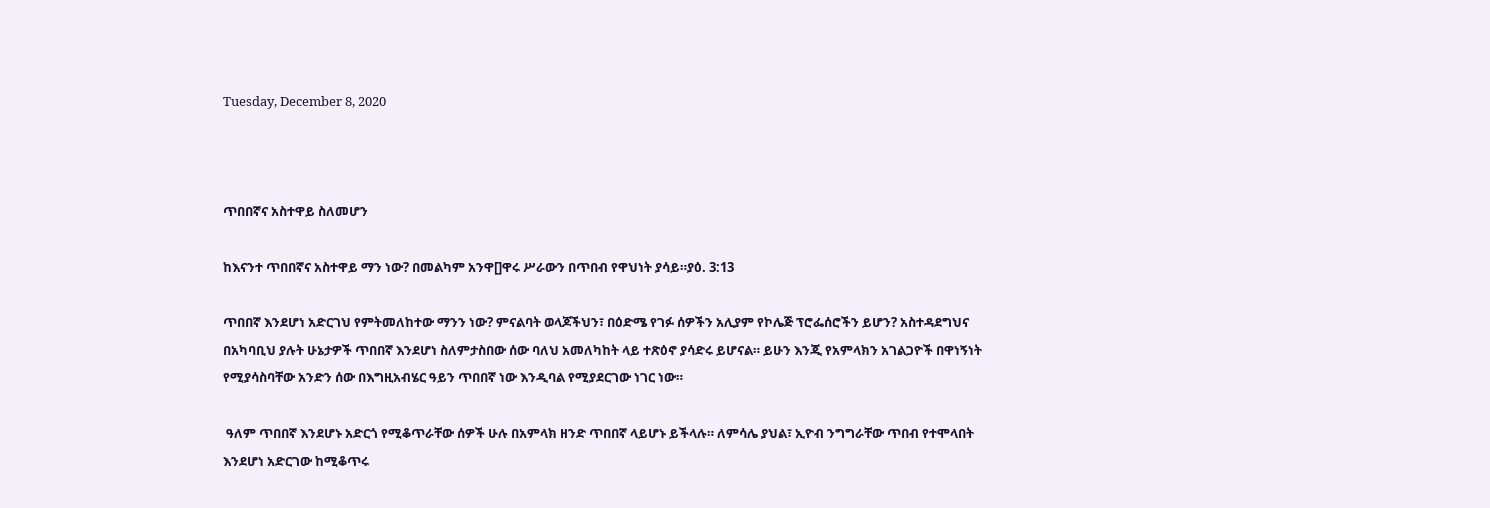Tuesday, December 8, 2020



ጥበበኛና አስተዋይ ስለመሆን

ከእናንተ ጥበበኛና አስተዋይ ማን ነው? በመልካም አንዋ[]ዋሩ ሥራውን በጥበብ የዋህነት ያሳይ።ያዕ. 3:13

ጥበበኛ እንደሆነ አድርገህ የምትመለከተው ማንን ነው? ምናልባት ወላጆችህን፣ በዕድሜ የገፉ ሰዎችን አሊያም የኮሌጅ ፕሮፌሰሮችን ይሆን? አስተዳደግህና በአካባቢህ ያሉት ሁኔታዎች ጥበበኛ እንደሆነ ስለምታስበው ሰው ባለህ አመለካከት ላይ ተጽዕኖ ያሳድሩ ይሆናል። ይሁን እንጂ የአምላክን አገልጋዮች በዋነኝነት የሚያሳስባቸው አንድን ሰው በእግዚአብሄር ዓይን ጥበበኛ ነው እንዲባል የሚያደርገው ነገር ነው።

 ዓለም ጥበበኛ እንደሆኑ አድርጎ የሚቆጥራቸው ሰዎች ሁሉ በአምላክ ዘንድ ጥበበኛ ላይሆኑ ይችላሉ። ለምሳሌ ያህል፣ ኢዮብ ንግግራቸው ጥበብ የተሞላበት እንደሆነ አድርገው ከሚቆጥሩ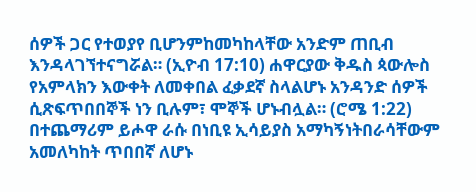ሰዎች ጋር የተወያየ ቢሆንምከመካከላቸው አንድም ጠቢብ እንዳላገኘተናግሯል። (ኢዮብ 17:10) ሐዋርያው ቅዱስ ጳውሎስ የአምላክን እውቀት ለመቀበል ፈቃደኛ ስላልሆኑ አንዳንድ ሰዎች ሲጽፍጥበበኞች ነን ቢሉም፣ ሞኞች ሆኑብሏል። (ሮሜ 1:22) በተጨማሪም ይሖዋ ራሱ በነቢዩ ኢሳይያስ አማካኝነትበራሳቸውም አመለካከት ጥበበኛ ለሆኑ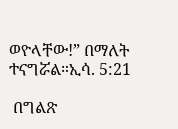ወዮላቸው!” በማለት ተናግሯል።ኢሳ. 5:21

 በግልጽ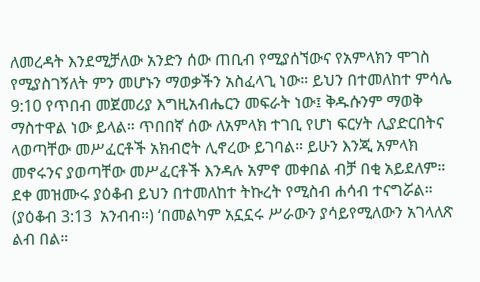ለመረዳት እንደሚቻለው አንድን ሰው ጠቢብ የሚያሰኘውና የአምላክን ሞገስ የሚያስገኝለት ምን መሆኑን ማወቃችን አስፈላጊ ነው። ይህን በተመለከተ ምሳሌ 9:10 የጥበብ መጀመሪያ እግዚአብሔርን መፍራት ነው፤ ቅዱሱንም ማወቅ ማስተዋል ነው ይላል። ጥበበኛ ሰው ለአምላክ ተገቢ የሆነ ፍርሃት ሊያድርበትና ላወጣቸው መሥፈርቶች አክብሮት ሊኖረው ይገባል። ይሁን እንጂ አምላክ መኖሩንና ያወጣቸው መሥፈርቶች እንዳሉ አምኖ መቀበል ብቻ በቂ አይደለም። ደቀ መዝሙሩ ያዕቆብ ይህን በተመለከተ ትኩረት የሚስብ ሐሳብ ተናግሯል። (ያዕቆብ 3:13  አንብብ።) ‘በመልካም አኗኗሩ ሥራውን ያሳይየሚለውን አገላለጽ ልብ በል።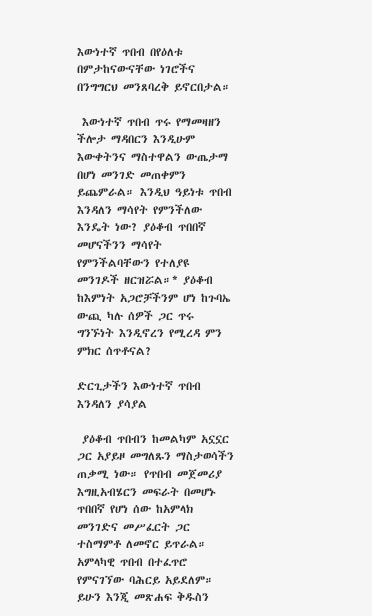እውነተኛ ጥበብ በየዕለቱ በምታከናውናቸው ነገሮችና በንግግርህ መንጸባረቅ ይኖርበታል።

 እውነተኛ ጥበብ ጥሩ የማመዛዘን ችሎታ ማዳበርን እንዲሁም እውቀትንና ማስተዋልን ውጤታማ በሆነ መንገድ መጠቀምን ይጨምራል። እንዲህ ዓይነቱ ጥበብ እንዳለን ማሳየት የምንችለው እንዴት ነው? ያዕቆብ ጥበበኛ መሆናችንን ማሳየት የምንችልባቸውን የተለያዩ መንገዶች ዘርዝሯል።* ያዕቆብ ከእምነት አጋሮቻችንም ሆነ ከጉባኤ ውጪ ካሉ ሰዎች ጋር ጥሩ ግንኙነት እንዲኖረን የሚረዳ ምን ምክር ሰጥቶናል?

ድርጊታችን እውነተኛ ጥበብ እንዳለን ያሳያል

 ያዕቆብ ጥበብን ከመልካም አኗኗር ጋር አያይዞ መግለጹን ማስታወሳችን ጠቃሚ ነው። የጥበብ መጀመሪያ  እግዚአብሄርን መፍራት በመሆኑ ጥበበኛ የሆነ ሰው ከአምላክ መንገድና መሥፈርት ጋር ተስማምቶ ለመኖር ይጥራል። አምላካዊ ጥበብ በተፈጥሮ የምናገኘው ባሕርይ አይደለም። ይሁን እንጂ መጽሐፍ ቅዱስን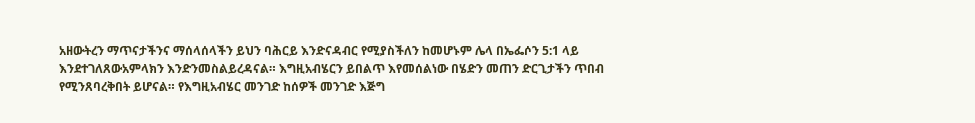አዘውትረን ማጥናታችንና ማሰላሰላችን ይህን ባሕርይ እንድናዳብር የሚያስችለን ከመሆኑም ሌላ በኤፌሶን 5:1 ላይ እንደተገለጸውአምላክን እንድንመስልይረዳናል። እግዚአብሄርን ይበልጥ እየመሰልነው በሄድን መጠን ድርጊታችን ጥበብ የሚንጸባረቅበት ይሆናል። የእግዚአብሄር መንገድ ከሰዎች መንገድ እጅግ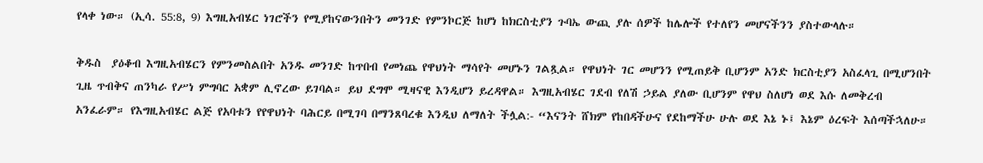የላቀ ነው። (ኢሳ. 55:8, 9) እግዚአብሄር ነገሮችን የሚያከናውንበትን መንገድ የምንኮርጅ ከሆነ ከክርስቲያን ጉባኤ ውጪ ያሉ ሰዎች ከሌሎች የተለየን መሆናችንን ያስተውላሉ።

ቅዱስ  ያዕቆብ እግዚአብሄርን የምንመስልበት አንዱ መንገድ ከጥበብ የመነጨ የዋህነት ማሳየት መሆኑን ገልጿል። የዋህነት ገር መሆንን የሚጠይቅ ቢሆንም አንድ ክርስቲያን አስፈላጊ በሚሆንበት ጊዜ ጥብቅና ጠንካራ የሥነ ምግባር አቋም ሊኖረው ይገባል። ይህ ደግሞ ሚዛናዊ እንዲሆን ይረዳዋል። እግዚአብሄር ገደብ የለሽ ኃይል ያለው ቢሆንም የዋህ ስለሆነ ወደ እሱ ለመቅረብ አንፈራም። የእግዚአብሄር ልጅ የአባቱን የየዋህነት ባሕርይ በሚገባ በማንጸባረቁ እንዲህ ለማለት ችሏል:- “እናንት ሸክም የከበዳችሁና የደከማችሁ ሁሉ ወደ እኔ ኑ፤ እኔም ዕረፍት እሰጣችኋለሁ።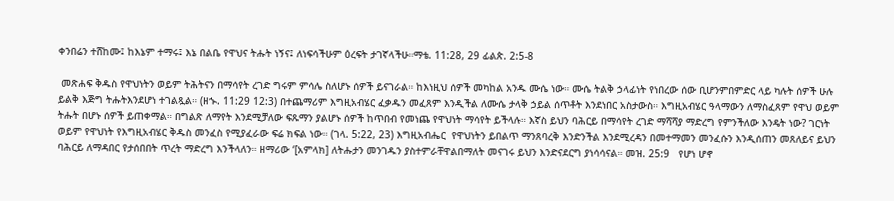ቀንበሬን ተሸከሙ፤ ከእኔም ተማሩ፤ እኔ በልቤ የዋህና ትሑት ነኝና፤ ለነፍሳችሁም ዕረፍት ታገኛላችሁ።ማቴ. 11:28, 29 ፊልጵ. 2:5-8

 መጽሐፍ ቅዱስ የዋህነትን ወይም ትሕትናን በማሳየት ረገድ ግሩም ምሳሌ ስለሆኑ ሰዎች ይናገራል። ከእነዚህ ሰዎች መካከል አንዱ ሙሴ ነው። ሙሴ ትልቅ ኃላፊነት የነበረው ሰው ቢሆንምበምድር ላይ ካሉት ሰዎች ሁሉ ይልቅ እጅግ ትሑትእንደሆነ ተገልጿል። (ዘኍ. 11:29 12:3) በተጨማሪም እግዚአብሄር ፈቃዱን መፈጸም እንዲችል ለሙሴ ታላቅ ኃይል ሰጥቶት እንደነበር አስታውስ። እግዚአብሄር ዓላማውን ለማስፈጸም የዋህ ወይም ትሑት በሆኑ ሰዎች ይጠቀማል። በግልጽ ለማየት እንደሚቻለው ፍጹማን ያልሆኑ ሰዎች ከጥበብ የመነጨ የዋህነት ማሳየት ይችላሉ። እኛስ ይህን ባሕርይ በማሳየት ረገድ ማሻሻያ ማድረግ የምንችለው እንዴት ነው? ገርነት ወይም የዋህነት የእግዚአብሄር ቅዱስ መንፈስ የሚያፈራው ፍሬ ክፍል ነው። (ገላ. 5:22, 23) እግዚአብሔር  የዋህነትን ይበልጥ ማንጸባረቅ እንድንችል እንደሚረዳን በመተማመን መንፈሱን እንዲሰጠን መጸለይና ይህን ባሕርይ ለማዳበር የታሰበበት ጥረት ማድረግ እንችላለን። ዘማሪው ‘[አምላክ] ለትሑታን መንገዱን ያስተምራቸዋልበማለት መናገሩ ይህን እንድናደርግ ያነሳሳናል። መዝ. 25:9   የሆነ ሆኖ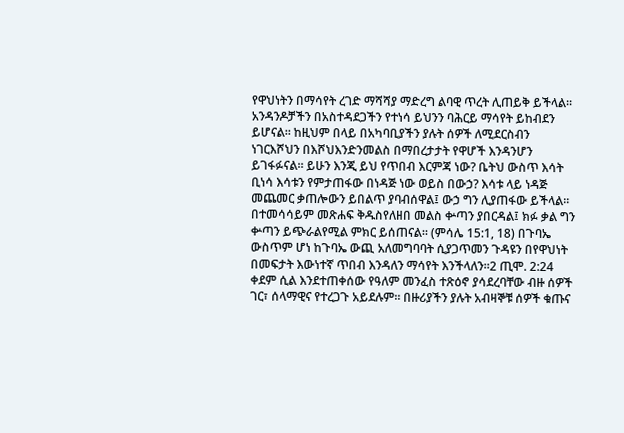የዋህነትን በማሳየት ረገድ ማሻሻያ ማድረግ ልባዊ ጥረት ሊጠይቅ ይችላል። አንዳንዶቻችን በአስተዳደጋችን የተነሳ ይህንን ባሕርይ ማሳየት ይከብደን ይሆናል። ከዚህም በላይ በአካባቢያችን ያሉት ሰዎች ለሚደርስብን ነገርእሾህን በእሾህእንድንመልስ በማበረታታት የዋሆች እንዳንሆን ይገፋፉናል። ይሁን እንጂ ይህ የጥበብ እርምጃ ነው? ቤትህ ውስጥ እሳት ቢነሳ እሳቱን የምታጠፋው በነዳጅ ነው ወይስ በውኃ? እሳቱ ላይ ነዳጅ መጨመር ቃጠሎውን ይበልጥ ያባብሰዋል፤ ውኃ ግን ሊያጠፋው ይችላል። በተመሳሳይም መጽሐፍ ቅዱስየለዘበ መልስ ቍጣን ያበርዳል፤ ክፉ ቃል ግን ቍጣን ይጭራልየሚል ምክር ይሰጠናል። (ምሳሌ 15:1, 18) በጉባኤ ውስጥም ሆነ ከጉባኤ ውጪ አለመግባባት ሲያጋጥመን ጉዳዩን በየዋህነት በመፍታት እውነተኛ ጥበብ እንዳለን ማሳየት እንችላለን።2 ጢሞ. 2:24  ቀደም ሲል እንደተጠቀሰው የዓለም መንፈስ ተጽዕኖ ያሳደረባቸው ብዙ ሰዎች ገር፣ ሰላማዊና የተረጋጉ አይደሉም። በዙሪያችን ያሉት አብዛኞቹ ሰዎች ቁጡና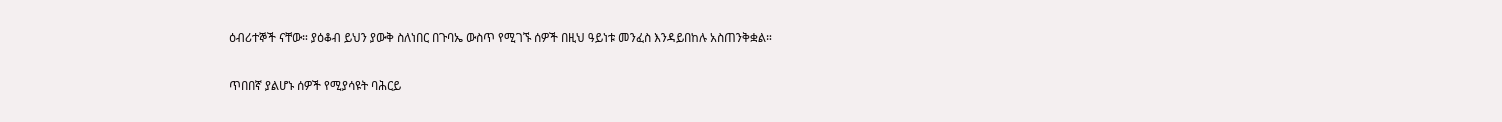ዕብሪተኞች ናቸው። ያዕቆብ ይህን ያውቅ ስለነበር በጉባኤ ውስጥ የሚገኙ ሰዎች በዚህ ዓይነቱ መንፈስ እንዳይበከሉ አስጠንቅቋል።

ጥበበኛ ያልሆኑ ሰዎች የሚያሳዩት ባሕርይ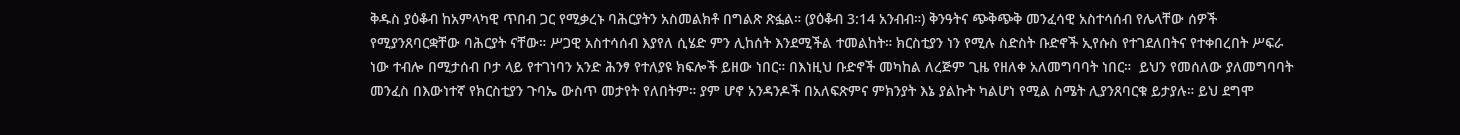ቅዱስ ያዕቆብ ከአምላካዊ ጥበብ ጋር የሚቃረኑ ባሕርያትን አስመልክቶ በግልጽ ጽፏል። (ያዕቆብ 3:14 አንብብ።) ቅንዓትና ጭቅጭቅ መንፈሳዊ አስተሳሰብ የሌላቸው ሰዎች የሚያንጸባርቋቸው ባሕርያት ናቸው። ሥጋዊ አስተሳሰብ እያየለ ሲሄድ ምን ሊከሰት እንደሚችል ተመልከት። ክርስቲያን ነን የሚሉ ስድስት ቡድኖች ኢየሱስ የተገደለበትና የተቀበረበት ሥፍራ ነው ተብሎ በሚታሰብ ቦታ ላይ የተገነባን አንድ ሕንፃ የተለያዩ ክፍሎች ይዘው ነበር። በእነዚህ ቡድኖች መካከል ለረጅም ጊዜ የዘለቀ አለመግባባት ነበር።  ይህን የመሰለው ያለመግባባት መንፈስ በእውነተኛ የክርስቲያን ጉባኤ ውስጥ መታየት የለበትም። ያም ሆኖ አንዳንዶች በአለፍጽምና ምክንያት እኔ ያልኩት ካልሆነ የሚል ስሜት ሊያንጸባርቁ ይታያሉ። ይህ ደግሞ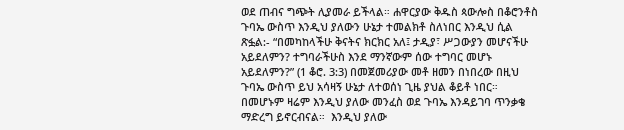ወደ ጠብና ግጭት ሊያመራ ይችላል። ሐዋርያው ቅዱስ ጳውሎስ በቆሮንቶስ ጉባኤ ውስጥ እንዲህ ያለውን ሁኔታ ተመልክቶ ስለነበር እንዲህ ሲል ጽፏል:- “በመካከላችሁ ቅናትና ክርክር አለ፤ ታዲያ፣ ሥጋውያን መሆናችሁ አይደለምን? ተግባራችሁስ እንደ ማንኛውም ሰው ተግባር መሆኑ አይደለምን?” (1 ቆሮ. 3:3) በመጀመሪያው መቶ ዘመን በነበረው በዚህ ጉባኤ ውስጥ ይህ አሳዛኝ ሁኔታ ለተወሰነ ጊዜ ያህል ቆይቶ ነበር። በመሆኑም ዛሬም እንዲህ ያለው መንፈስ ወደ ጉባኤ እንዳይገባ ጥንቃቄ ማድረግ ይኖርብናል።  እንዲህ ያለው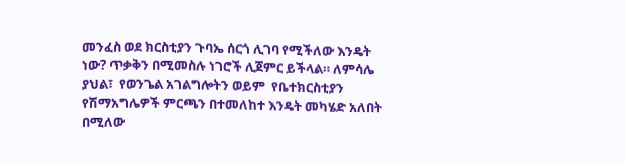መንፈስ ወደ ክርስቲያን ጉባኤ ሰርጎ ሊገባ የሚችለው እንዴት ነው? ጥቃቅን በሚመስሉ ነገሮች ሊጀምር ይችላል። ለምሳሌ ያህል፣  የወንጌል አገልግሎትን ወይም  የቤተክርስቲያን የሽማአግሌዎች ምርጫን በተመለከተ እንዴት መካሄድ አለበት በሚለው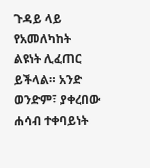ጉዳይ ላይ የአመለካከት ልዩነት ሊፈጠር ይችላል። አንድ ወንድም፣ ያቀረበው ሐሳብ ተቀባይነት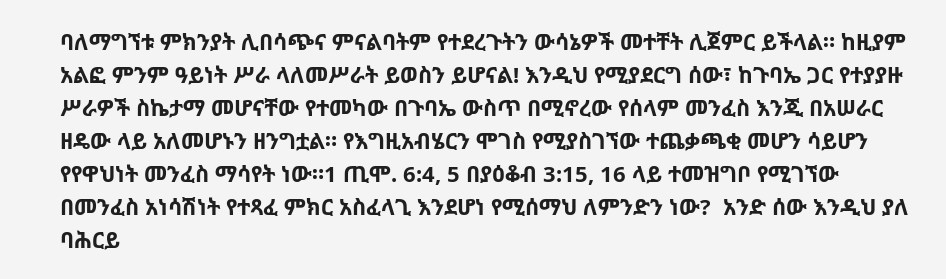ባለማግኘቱ ምክንያት ሊበሳጭና ምናልባትም የተደረጉትን ውሳኔዎች መተቸት ሊጀምር ይችላል። ከዚያም አልፎ ምንም ዓይነት ሥራ ላለመሥራት ይወስን ይሆናል! እንዲህ የሚያደርግ ሰው፣ ከጉባኤ ጋር የተያያዙ ሥራዎች ስኬታማ መሆናቸው የተመካው በጉባኤ ውስጥ በሚኖረው የሰላም መንፈስ እንጂ በአሠራር ዘዴው ላይ አለመሆኑን ዘንግቷል። የእግዚአብሄርን ሞገስ የሚያስገኘው ተጨቃጫቂ መሆን ሳይሆን የየዋህነት መንፈስ ማሳየት ነው።1 ጢሞ. 6:4, 5 በያዕቆብ 3:15, 16 ላይ ተመዝግቦ የሚገኘው በመንፈስ አነሳሽነት የተጻፈ ምክር አስፈላጊ እንደሆነ የሚሰማህ ለምንድን ነው?  አንድ ሰው እንዲህ ያለ ባሕርይ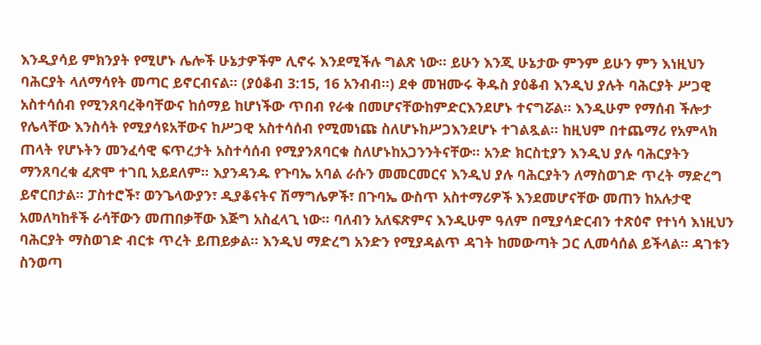እንዲያሳይ ምክንያት የሚሆኑ ሌሎች ሁኔታዎችም ሊኖሩ እንደሚችሉ ግልጽ ነው። ይሁን እንጂ ሁኔታው ምንም ይሁን ምን እነዚህን ባሕርያት ላለማሳየት መጣር ይኖርብናል። (ያዕቆብ 3:15, 16 አንብብ።) ደቀ መዝሙሩ ቅዱስ ያዕቆብ እንዲህ ያሉት ባሕርያት ሥጋዊ አስተሳሰብ የሚንጸባረቅባቸውና ከሰማይ ከሆነችው ጥበብ የራቁ በመሆናቸውከምድርእንደሆኑ ተናግሯል። እንዲሁም የማሰብ ችሎታ የሌላቸው እንስሳት የሚያሳዩአቸውና ከሥጋዊ አስተሳሰብ የሚመነጩ ስለሆኑከሥጋእንደሆኑ ተገልጿል። ከዚህም በተጨማሪ የአምላክ ጠላት የሆኑትን መንፈሳዊ ፍጥረታት አስተሳሰብ የሚያንጸባርቁ ስለሆኑከአጋንንትናቸው። አንድ ክርስቲያን እንዲህ ያሉ ባሕርያትን ማንጸባረቁ ፈጽሞ ተገቢ አይደለም። እያንዳንዱ የጉባኤ አባል ራሱን መመርመርና እንዲህ ያሉ ባሕርያትን ለማስወገድ ጥረት ማድረግ ይኖርበታል። ፓስተሮች፣ ወንጌላውያን፣ ዲያቆናትና ሽማግሌዎች፣ በጉባኤ ውስጥ አስተማሪዎች እንደመሆናቸው መጠን ከአሉታዊ አመለካከቶች ራሳቸውን መጠበቃቸው እጅግ አስፈላጊ ነው። ባለብን አለፍጽምና እንዲሁም ዓለም በሚያሳድርብን ተጽዕኖ የተነሳ እነዚህን ባሕርያት ማስወገድ ብርቱ ጥረት ይጠይቃል። እንዲህ ማድረግ አንድን የሚያዳልጥ ዳገት ከመውጣት ጋር ሊመሳሰል ይችላል። ዳገቱን ስንወጣ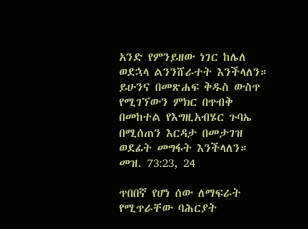አንድ የምንይዘው ነገር ከሌለ ወደኋላ ልንንሸራተት እንችላለን። ይሁንና በመጽሐፍ ቅዱስ ውስጥ የሚገኘውን ምክር በጥብቅ በመከተል የእግዚአብሄር ጉባኤ በሚሰጠን እርዳታ በመታገዝ ወደፊት መግፋት እንችላለን። መዝ. 73:23, 24

ጥበበኛ የሆነ ሰው ለማፍራት የሚጥራቸው ባሕርያት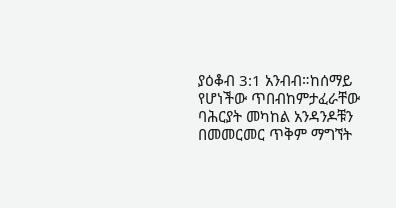ያዕቆብ 3:1 አንብብ።ከሰማይ የሆነችው ጥበብከምታፈራቸው ባሕርያት መካከል አንዳንዶቹን በመመርመር ጥቅም ማግኘት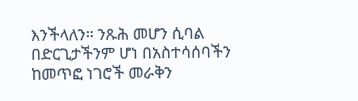እንችላለን። ንጹሕ መሆን ሲባል በድርጊታችንም ሆነ በአስተሳሰባችን ከመጥፎ ነገሮች መራቅን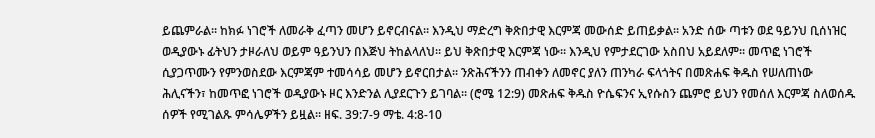ይጨምራል። ከክፉ ነገሮች ለመራቅ ፈጣን መሆን ይኖርብናል። እንዲህ ማድረግ ቅጽበታዊ እርምጃ መውሰድ ይጠይቃል። አንድ ሰው ጣቱን ወደ ዓይንህ ቢሰነዝር ወዲያውኑ ፊትህን ታዞራለህ ወይም ዓይንህን በእጅህ ትከልላለህ። ይህ ቅጽበታዊ እርምጃ ነው። እንዲህ የምታደርገው አስበህ አይደለም። መጥፎ ነገሮች ሲያጋጥሙን የምንወስደው እርምጃም ተመሳሳይ መሆን ይኖርበታል። ንጽሕናችንን ጠብቀን ለመኖር ያለን ጠንካራ ፍላጎትና በመጽሐፍ ቅዱስ የሠለጠነው ሕሊናችን፣ ከመጥፎ ነገሮች ወዲያውኑ ዞር እንድንል ሊያደርጉን ይገባል። (ሮሜ 12:9) መጽሐፍ ቅዱስ ዮሴፍንና ኢየሱስን ጨምሮ ይህን የመሰለ እርምጃ ስለወሰዱ ሰዎች የሚገልጹ ምሳሌዎችን ይዟል። ዘፍ. 39:7-9 ማቴ. 4:8-10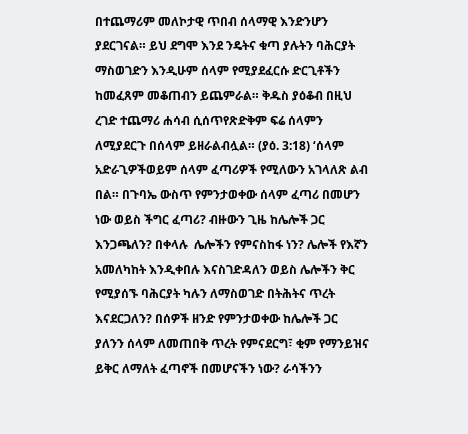በተጨማሪም መለኮታዊ ጥበብ ሰላማዊ እንድንሆን ያደርገናል። ይህ ደግሞ እንደ ንዴትና ቁጣ ያሉትን ባሕርያት ማስወገድን እንዲሁም ሰላም የሚያደፈርሱ ድርጊቶችን ከመፈጸም መቆጠብን ይጨምራል። ቅዱስ ያዕቆብ በዚህ ረገድ ተጨማሪ ሐሳብ ሲሰጥየጽድቅም ፍሬ ሰላምን ለሚያደርጉ በሰላም ይዘራልብሏል። (ያዕ. 3:18) ‘ሰላም አድራጊዎችወይም ሰላም ፈጣሪዎች የሚለውን አገላለጽ ልብ በል። በጉባኤ ውስጥ የምንታወቀው ሰላም ፈጣሪ በመሆን ነው ወይስ ችግር ፈጣሪ? ብዙውን ጊዜ ከሌሎች ጋር እንጋጫለን? በቀላሉ  ሌሎችን የምናስከፋ ነን? ሌሎች የእኛን አመለካከት እንዲቀበሉ እናስገድዳለን ወይስ ሌሎችን ቅር የሚያሰኙ ባሕርያት ካሉን ለማስወገድ በትሕትና ጥረት እናደርጋለን? በሰዎች ዘንድ የምንታወቀው ከሌሎች ጋር ያለንን ሰላም ለመጠበቅ ጥረት የምናደርግ፣ ቂም የማንይዝና ይቅር ለማለት ፈጣኖች በመሆናችን ነው? ራሳችንን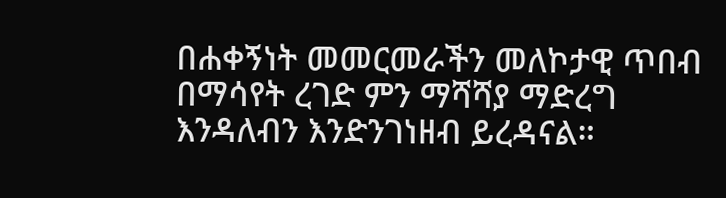በሐቀኝነት መመርመራችን መለኮታዊ ጥበብ በማሳየት ረገድ ምን ማሻሻያ ማድረግ እንዳለብን እንድንገነዘብ ይረዳናል።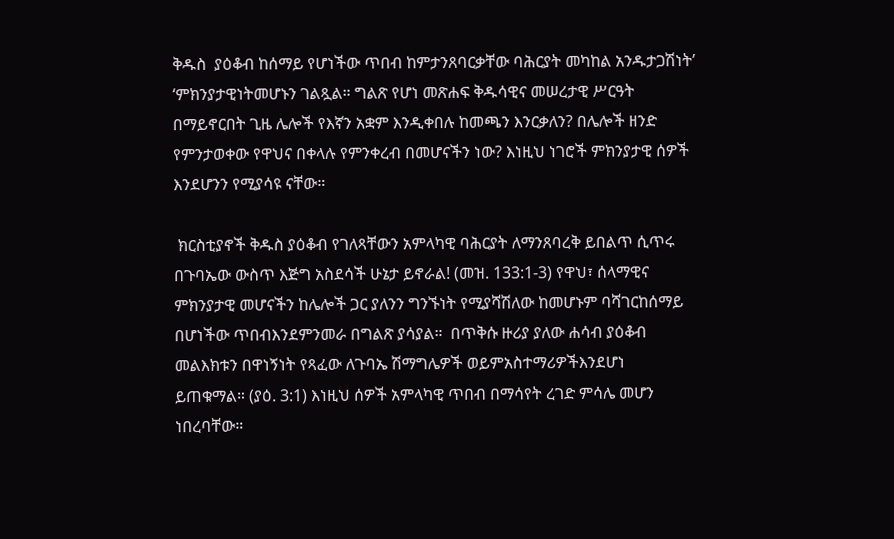ቅዱስ  ያዕቆብ ከሰማይ የሆነችው ጥበብ ከምታንጸባርቃቸው ባሕርያት መካከል አንዱታጋሽነት’ ‘ምክንያታዊነትመሆኑን ገልጿል። ግልጽ የሆነ መጽሐፍ ቅዱሳዊና መሠረታዊ ሥርዓት በማይኖርበት ጊዜ ሌሎች የእኛን አቋም እንዲቀበሉ ከመጫን እንርቃለን? በሌሎች ዘንድ የምንታወቀው የዋህና በቀላሉ የምንቀረብ በመሆናችን ነው? እነዚህ ነገሮች ምክንያታዊ ሰዎች እንደሆንን የሚያሳዩ ናቸው።

 ክርስቲያኖች ቅዱስ ያዕቆብ የገለጻቸውን አምላካዊ ባሕርያት ለማንጸባረቅ ይበልጥ ሲጥሩ በጉባኤው ውስጥ እጅግ አስደሳች ሁኔታ ይኖራል! (መዝ. 133:1-3) የዋህ፣ ሰላማዊና ምክንያታዊ መሆናችን ከሌሎች ጋር ያለንን ግንኙነት የሚያሻሽለው ከመሆኑም ባሻገርከሰማይ በሆነችው ጥበብእንደምንመራ በግልጽ ያሳያል።  በጥቅሱ ዙሪያ ያለው ሐሳብ ያዕቆብ መልእክቱን በዋነኝነት የጻፈው ለጉባኤ ሽማግሌዎች ወይምአስተማሪዎችእንደሆነ ይጠቁማል። (ያዕ. 3:1) እነዚህ ሰዎች አምላካዊ ጥበብ በማሳየት ረገድ ምሳሌ መሆን ነበረባቸው።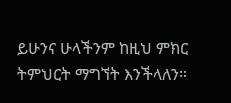ይሁንና ሁላችንም ከዚህ ምክር ትምህርት ማግኘት እንችላለን።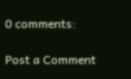0 comments:

Post a Comment